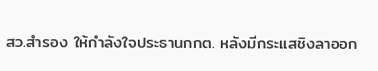สว.สำรอง ให้กำลังใจประธานกกต. หลังมีกระแสชิงลาออก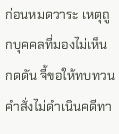ก่อนหมดวาระ เหตุถูกบุคคลที่มองไม่เห็นกดดัน จี้ขอให้ทบทวนคำสั่งไม่ดำเนินคดีทา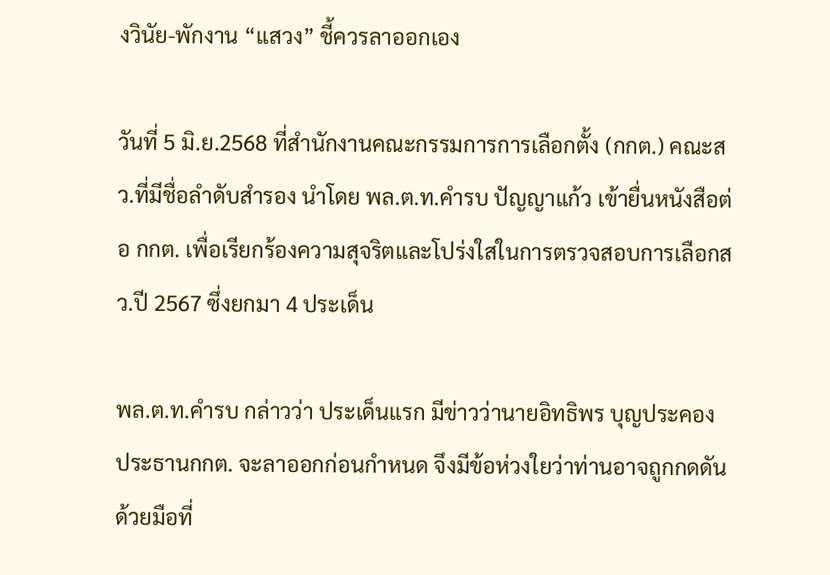งวินัย-พักงาน “แสวง” ชี้ควรลาออกเอง

วันที่ 5 มิ.ย.2568 ที่สำนักงานคณะกรรมการการเลือกตั้ง (กกต.) คณะสว.ที่มีชื่อลำดับสำรอง นำโดย พล.ต.ท.คำรบ ปัญญาแก้ว เข้ายื่นหนังสือต่อ กกต. เพื่อเรียกร้องความสุจริตและโปร่งใสในการตรวจสอบการเลือกสว.ปี 2567 ซึ่งยกมา 4 ประเด็น

พล.ต.ท.คำรบ กล่าวว่า ประเด็นแรก มีข่าวว่านายอิทธิพร บุญประคอง ประธานกกต. จะลาออกก่อนกำหนด จึงมีข้อห่วงใยว่าท่านอาจถูกกดดันด้วยมือที่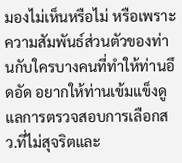มองไม่เห็นหรือไม่ หรือเพราะความสัมพันธ์ส่วนตัวของท่านกับใครบางคนที่ทำให้ท่านอึดอัด อยากให้ท่านเข้มแข็งดูแลการตรวจสอบการเลือกสว.ที่ไม่สุจริตและ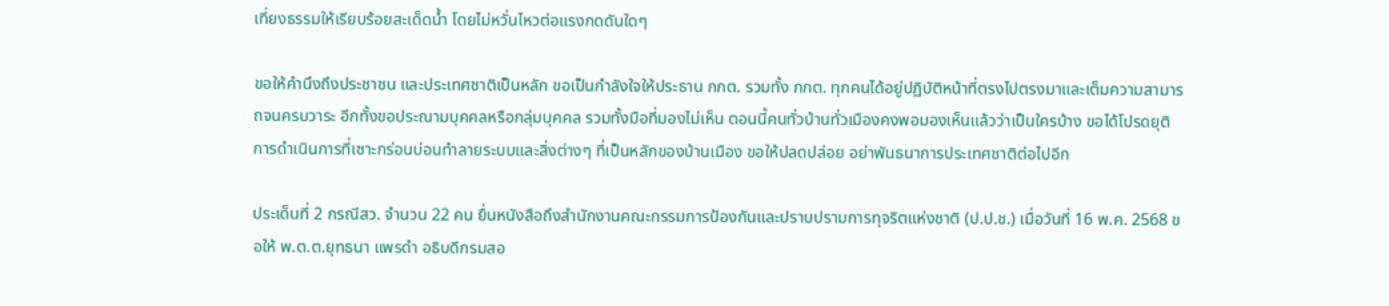เที่ยงธรรมให้เรียบร้อยสะเด็ดน้ำ โดยไม่หวั่นไหวต่อแรงกดดันใดๆ

ขอให้คำนึงถึงประชาชน และประเทศชาติเป็นหลัก ขอเป็นกำลังใจให้ประธาน กกต. รวมทั้ง กกต. ทุกคนได้อยู่ปฏิบัติหน้าที่ตรงไปตรงมาและเต็มความสามารถจนครบวาระ อีกทั้งขอประณามบุคคลหรือกลุ่มบุคคล รวมทั้งมือที่มองไม่เห็น ตอนนี้คนทั่วบ้านทั่วเมืองคงพอมองเห็นแล้วว่าเป็นใครบ้าง ขอได้โปรดยุติการดำเนินการที่เซาะกร่อนบ่อนทำลายระบบและสิ่งต่างๆ ที่เป็นหลักของบ้านเมือง ขอให้ปลดปล่อย อย่าพันธนาการประเทศชาติต่อไปอีก

ประเด็นที่ 2 กรณีสว. จำนวน 22 คน ยื่นหนังสือถึงสำนักงานคณะกรรมการป้องกันและปราบปรามการทุจริตแห่งชาติ (ป.ป.ช.) เมื่อวันที่ 16 พ.ค. 2568 ขอให้ พ.ต.ต.ยุทธนา แพรดำ อธิบดีกรมสอ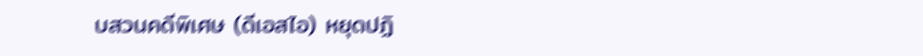บสวนคดีพิเศษ (ดีเอสไอ) หยุดปฏิ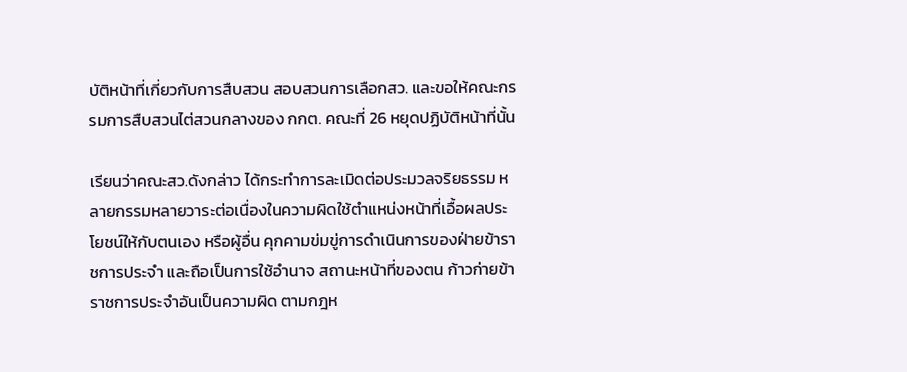บัติหน้าที่เกี่ยวกับการสืบสวน สอบสวนการเลือกสว. และขอให้คณะกรรมการสืบสวนไต่สวนกลางของ กกต. คณะที่ 26 หยุดปฏิบัติหน้าที่นั้น

เรียนว่าคณะสว.ดังกล่าว ได้กระทำการละเมิดต่อประมวลจริยธรรม หลายกรรมหลายวาระต่อเนื่องในความผิดใช้ตำแหน่งหน้าที่เอื้อผลประโยชน์ให้กับตนเอง หรือผู้อื่น คุกคามข่มขู่การดำเนินการของฝ่ายข้าราชการประจำ และถือเป็นการใช้อำนาจ สถานะหน้าที่ของตน ก้าวก่ายข้าราชการประจำอันเป็นความผิด ตามกฎห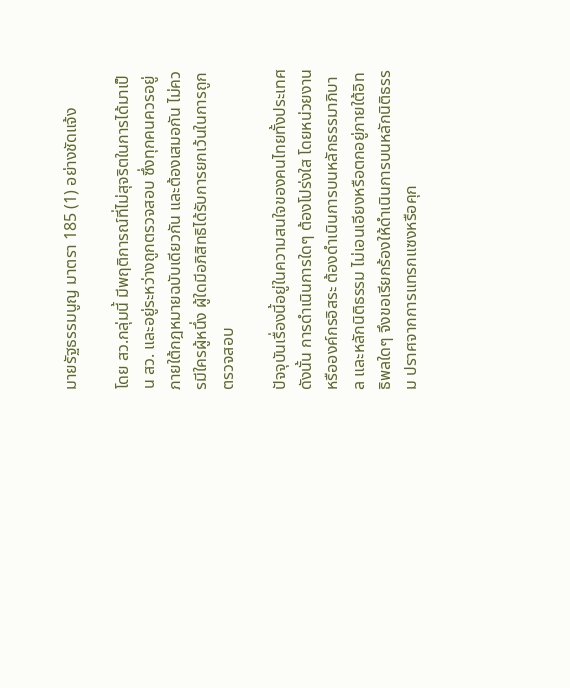มายรัฐธรรมนูญ มาตรา 185 (1) อย่างชัดแจ้ง

โดย สว.กลุ่มนี้ มีพฤติการณ์ที่ไม่สุจริตในการได้มาเป็น สว. และอยู่ระหว่างถูกตรวจสอบ ซึ่งทุกคนควรอยู่ภายใต้กฎหมายฉบับเดียวกัน และต้องเสมอกัน ไม่ควรมีใครผู้หนึ่ง ผู้ใดมีอภิสิทธิได้รับการยกเว้นในการถูกตรวจสอบ

ปัจจุบันเรื่องนี้อยู่ในความสนใจของคนไทยทั้งประเทศ ดังนั้น การดำเนินการใดๆ ต้องโปร่งใส โดยหน่วยงานหรือองค์กรอิสระ ต้องดำเนินการบนหลักธรรมาภิบาล และหลักนิติธรรม ไม่เอนเอียงหรือตกอยู่ภายใต้อิทธิพลใดๆ จึงขอเรียกร้องให้ดำเนินการบนหลักนิติธรรม ปราศจากการแทรกแซงหรือคุก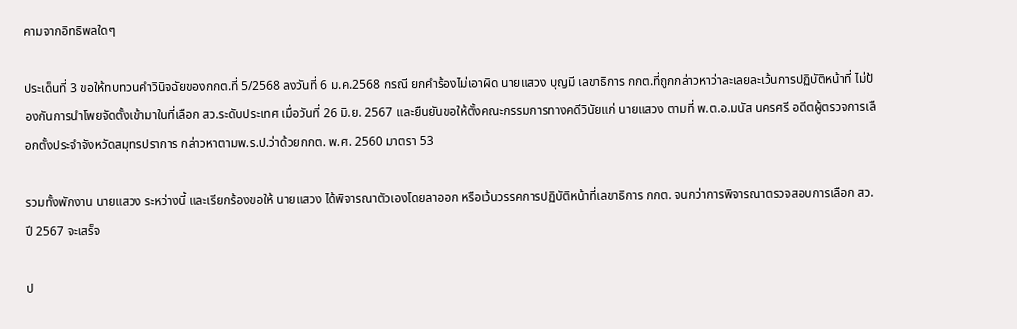คามจากอิทธิพลใดๆ

ประเด็นที่ 3 ขอให้ทบทวนคำวินิจฉัยของกกต.ที่ 5/2568 ลงวันที่ 6 ม.ค.2568 กรณี ยกคำร้องไม่เอาผิด นายแสวง บุญมี เลขาธิการ กกต.ที่ถูกกล่าวหาว่าละเลยละเว้นการปฏิบัติหน้าที่ ไม่ป้องกันการนำโพยจัดตั้งเข้ามาในที่เลือก สว.ระดับประเทศ เมื่อวันที่ 26 มิ.ย. 2567 และยืนยันขอให้ตั้งคณะกรรมการทางคดีวินัยแก่ นายแสวง ตามที่ พ.ต.อ.มนัส นครศรี อดีตผู้ตรวจการเลือกตั้งประจำจังหวัดสมุทรปราการ กล่าวหาตามพ.ร.ป.ว่าด้วยกกต. พ.ศ. 2560 มาตรา 53

รวมทั้งพักงาน นายแสวง ระหว่างนี้ และเรียกร้องขอให้ นายแสวง ได้พิจารณาตัวเองโดยลาออก หรือเว้นวรรคการปฏิบัติหน้าที่เลขาธิการ กกต. จนกว่าการพิจารณาตรวจสอบการเลือก สว. ปี 2567 จะเสร็จ

ป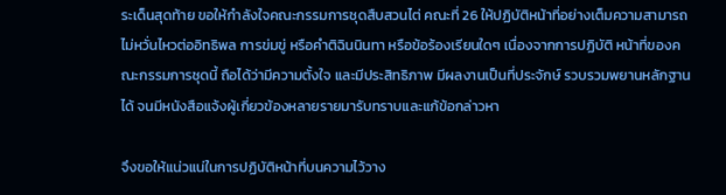ระเด็นสุดท้าย ขอให้กำลังใจคณะกรรมการชุดสืบสวนไต่ คณะที่ 26 ให้ปฏิบัติหน้าที่อย่างเต็มความสามารถ ไม่หวั่นไหวต่ออิทธิพล การข่มขู่ หรือคำติฉินนินทา หรือข้อร้องเรียนใดๆ เนื่องจากการปฏิบัติ หน้าที่ของคณะกรรมการชุดนี้ ถือได้ว่ามีความตั้งใจ และมีประสิทธิภาพ มีผลงานเป็นที่ประจักษ์ รวบรวมพยานหลักฐานได้ จนมีหนังสือแจ้งผู้เกี่ยวข้องหลายรายมารับทราบและแก้ข้อกล่าวหา

จึงขอให้แน่วแน่ในการปฏิบัติหน้าที่บนความไว้วาง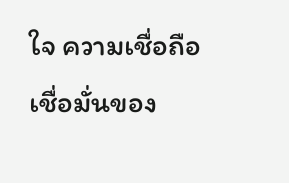ใจ ความเชื่อถือ เชื่อมั่นของ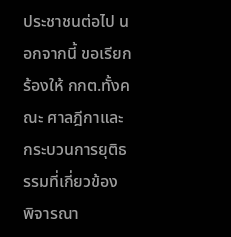ประชาชนต่อไป นอกจากนี้ ขอเรียกร้องให้ กกต.ทั้งคณะ ศาลฎีกาและกระบวนการยุติธรรมที่เกี่ยวข้อง พิจารณา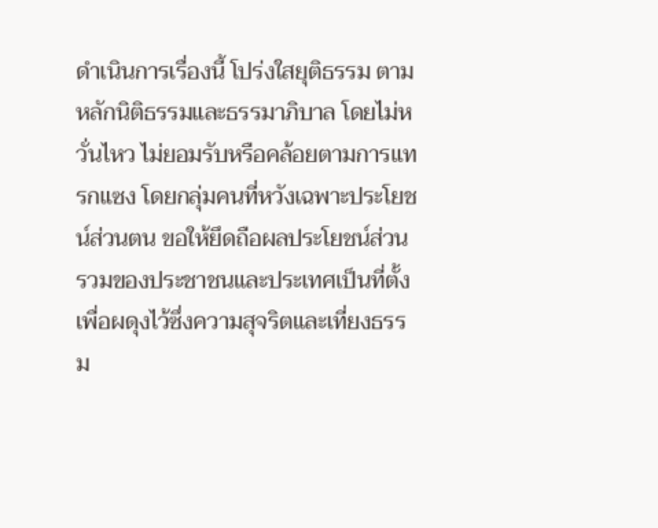ดำเนินการเรื่องนี้ โปร่งใสยุติธรรม ตามหลักนิติธรรมและธรรมาภิบาล โดยไม่หวั่นไหว ไม่ยอมรับหรือคล้อยตามการแทรกแซง โดยกลุ่มคนที่หวังเฉพาะประโยชน์ส่วนตน ขอให้ยึดถือผลประโยชน์ส่วนรวมของประชาชนและประเทศเป็นที่ตั้ง เพื่อผดุงไว้ซึ่งความสุจริตและเที่ยงธรรม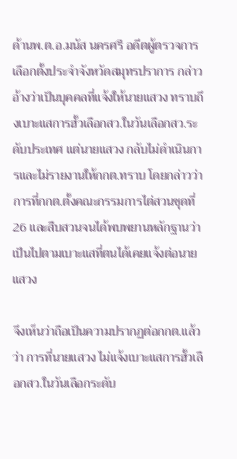ด้านพ.ต.อ.มนัส นครศรี อดีตผู้ตรวจการเลือกตั้งประจำจังหวัดสมุทรปราการ กล่าวอ้างว่าเป็นบุคคลที่แจ้งให้นายแสวง ทราบถึงเบาะแสการฮั้วเลือกสว.ในวันเลือกสว.ระดับประเทศ แต่นายแสวง กลับไม่ดำเนินการและไม่รายงานให้กกต.ทราบ โดยกล่าวว่า การที่กกต.ตั้งคณะกรรมการไต่สวนชุดที่ 26 และสืบสวนจนได้พบพยานหลักฐานว่าเป็นไปตามเบาะแสที่ตนได้เคยแจ้งต่อนายแสวง

จึงเห็นว่าถือเป็นความปรากฏต่อกกต.แล้วว่า การที่นายแสวง ไม่แจ้งเบาะแสการฮั้วเลือกสว.ในวันเลือกระดับ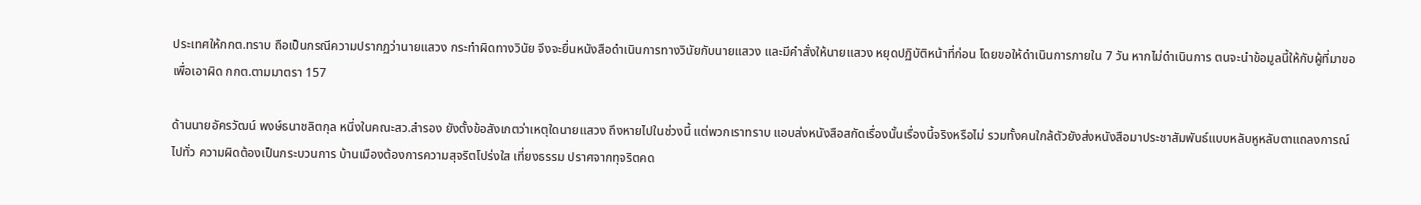ประเทศให้กกต.ทราบ ถือเป็นกรณีความปรากฏว่านายแสวง กระทำผิดทางวินัย จึงจะยื่นหนังสือดำเนินการทางวินัยกับนายแสวง และมีคำสั่งให้นายแสวง หยุดปฏิบัติหน้าที่ก่อน โดยขอให้ดำเนินการภายใน 7 วัน หากไม่ดำเนินการ ตนจะนำข้อมูลนี้ให้กับผู้ที่มาขอเพื่อเอาผิด กกต.ตามมาตรา 157

ด้านนายอัครวัฒน์ พงษ์ธนาชลิตกุล หนึ่งในคณะสว.สำรอง ยังตั้งข้อสังเกตว่าเหตุใดนายแสวง ถึงหายไปในช่วงนี้ แต่พวกเราทราบ แอบส่งหนังสือสกัดเรื่องนั้นเรื่องนี้จริงหรือไม่ รวมทั้งคนใกล้ตัวยังส่งหนังสือมาประชาสัมพันธ์แบบหลับหูหลับตาแถลงการณ์ไปทั่ว ความผิดต้องเป็นกระบวนการ บ้านเมืองต้องการความสุจริตโปร่งใส เที่ยงธรรม ปราศจากทุจริตคด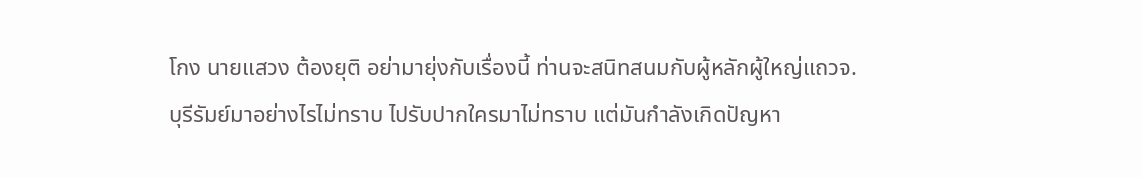โกง นายแสวง ต้องยุติ อย่ามายุ่งกับเรื่องนี้ ท่านจะสนิทสนมกับผู้หลักผู้ใหญ่แถวจ.บุรีรัมย์มาอย่างไรไม่ทราบ ไปรับปากใครมาไม่ทราบ แต่มันกำลังเกิดปัญหา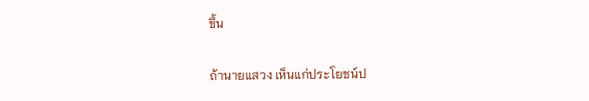ขึ้น

ถ้านายแสวง เห็นแก่ประโยชน์ป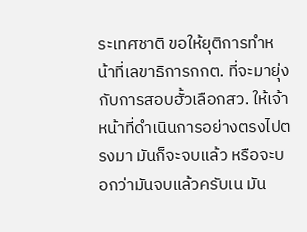ระเทศชาติ ขอให้ยุติการทำหน้าที่เลขาธิการกกต. ที่จะมายุ่งกับการสอบฮั้วเลือกสว. ให้เจ้าหน้าที่ดำเนินการอย่างตรงไปตรงมา มันก็จะจบแล้ว หรือจะบอกว่ามันจบแล้วครับเน มัน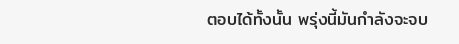ตอบได้ทั้งนั้น พรุ่งนี้มันกำลังจะจบ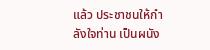แล้ว ประชาชนให้กำลังใจท่าน เป็นผนัง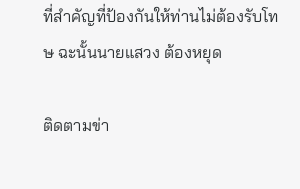ที่สำคัญที่ป้องกันให้ท่านไม่ต้องรับโทษ ฉะนั้นนายแสวง ต้องหยุด

ติดตามข่า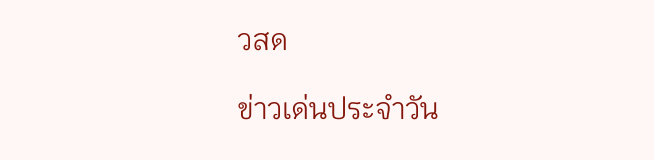วสด

ข่าวเด่นประจำวัน